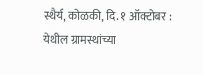स्थैर्य, कोळकी, दि. १ ऑक्टोबर : येथील ग्रामस्थांच्या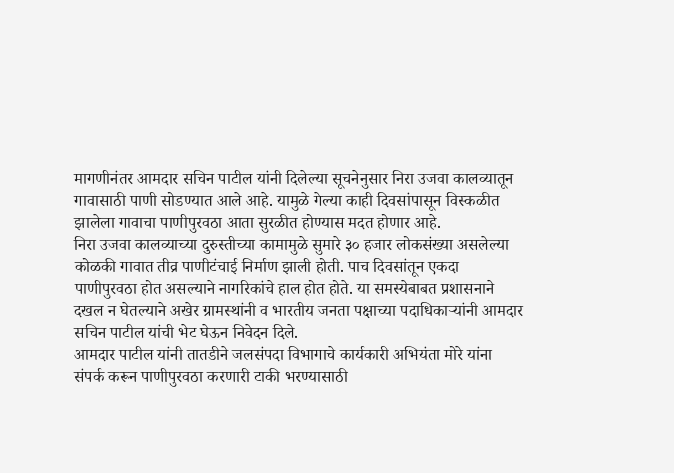मागणीनंतर आमदार सचिन पाटील यांनी दिलेल्या सूचनेनुसार निरा उजवा कालव्यातून गावासाठी पाणी सोडण्यात आले आहे. यामुळे गेल्या काही दिवसांपासून विस्कळीत झालेला गावाचा पाणीपुरवठा आता सुरळीत होण्यास मदत होणार आहे.
निरा उजवा कालव्याच्या दुरुस्तीच्या कामामुळे सुमारे ३० हजार लोकसंख्या असलेल्या कोळकी गावात तीव्र पाणीटंचाई निर्माण झाली होती. पाच दिवसांतून एकदा पाणीपुरवठा होत असल्याने नागरिकांचे हाल होत होते. या समस्येबाबत प्रशासनाने दखल न घेतल्याने अखेर ग्रामस्थांनी व भारतीय जनता पक्षाच्या पदाधिकाऱ्यांनी आमदार सचिन पाटील यांची भेट घेऊन निवेदन दिले.
आमदार पाटील यांनी तातडीने जलसंपदा विभागाचे कार्यकारी अभियंता मोरे यांना संपर्क करून पाणीपुरवठा करणारी टाकी भरण्यासाठी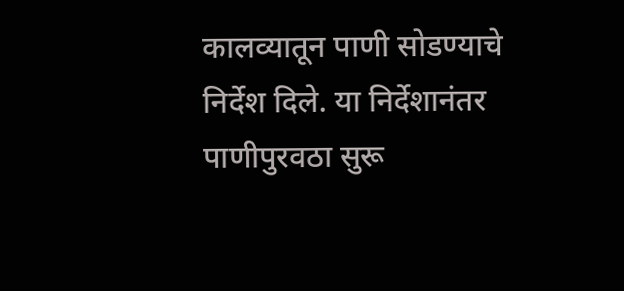कालव्यातून पाणी सोडण्याचे निर्देश दिले. या निर्देशानंतर पाणीपुरवठा सुरू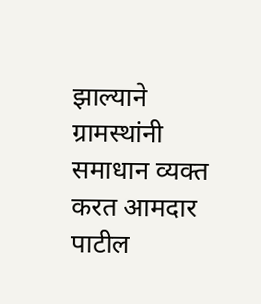झाल्याने ग्रामस्थांनी समाधान व्यक्त करत आमदार पाटील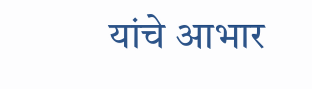यांचे आभार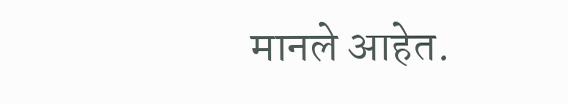मानले आहेत.